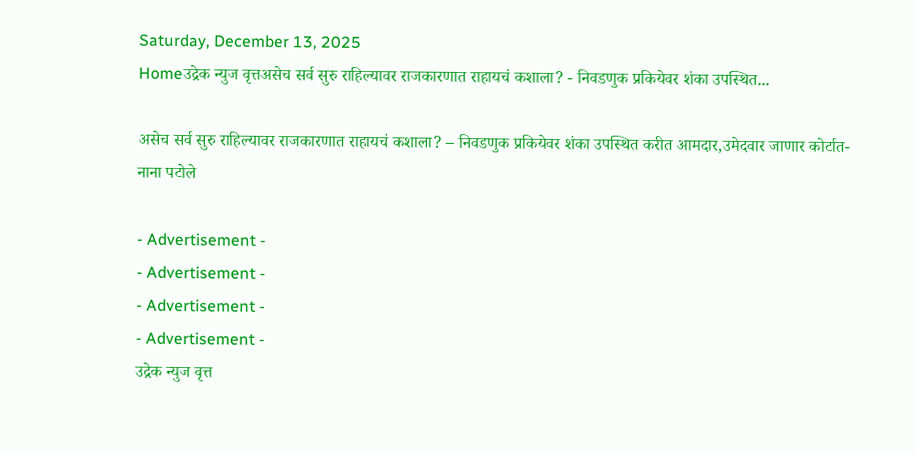Saturday, December 13, 2025
Homeउद्रेक न्युज वृत्तअसेच सर्व सुरु राहिल्यावर राजकारणात राहायचं कशाला? - निवडणुक प्रकियेवर शंका उपस्थित...

असेच सर्व सुरु राहिल्यावर राजकारणात राहायचं कशाला? – निवडणुक प्रकियेवर शंका उपस्थित करीत आमदार,उमेदवार जाणार कोर्टात- नाना पटोले

- Advertisement -
- Advertisement -
- Advertisement -
- Advertisement -
उद्रेक न्युज वृत्त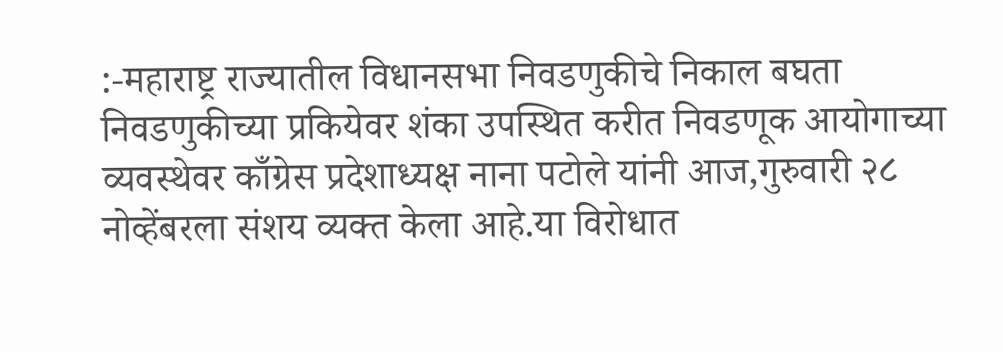:-महाराष्ट्र राज्यातील विधानसभा निवडणुकीचे निकाल बघता निवडणुकीच्या प्रकियेवर शंका उपस्थित करीत निवडणूक आयोगाच्या व्यवस्थेवर काँग्रेस प्रदेशाध्यक्ष नाना पटोले यांनी आज,गुरुवारी २८ नोव्हेंबरला संशय व्यक्त केला आहे.या विरोधात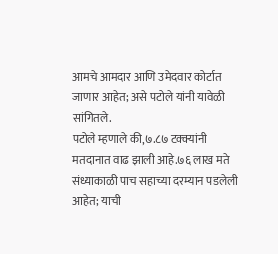आमचे आमदार आणि उमेदवार कोर्टात जाणार आहेत; असे पटोले यांनी यावेळी सांगितले.
पटोले म्हणाले की,७.८७ टक्क्यांनी मतदानात वाढ झाली आहे.७६ लाख मते संध्याकाळी पाच सहाच्या दरम्यान पडलेली आहेत; याची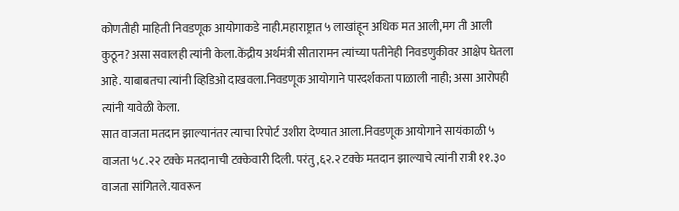कोणतीही माहिती निवडणूक आयोगाकडे नाही.महाराष्ट्रात ५ लाखांहून अधिक मत आली,मग ती आली कुठून?असा सवालही त्यांनी केला.केंद्रीय अर्थमंत्री सीतारामन त्यांच्या पतीनेही निवडणुकीवर आक्षेप घेतला आहे. याबाबतचा त्यांनी व्हिडिओ दाखवला.निवडणूक आयोगाने पारदर्शकता पाळाली नाही; असा आरोपही त्यांनी यावेळी केला.
सात वाजता मतदान झाल्यानंतर त्याचा रिपोर्ट उशीरा देण्यात आला.निवडणूक आयोगाने सायंकाळी ५ वाजता ५८.२२ टक्के मतदानाची टक्केवारी दिली. परंतु,६२.२ टक्के मतदान झाल्याचे त्यांनी रात्री ११.३० वाजता सांगितले.यावरून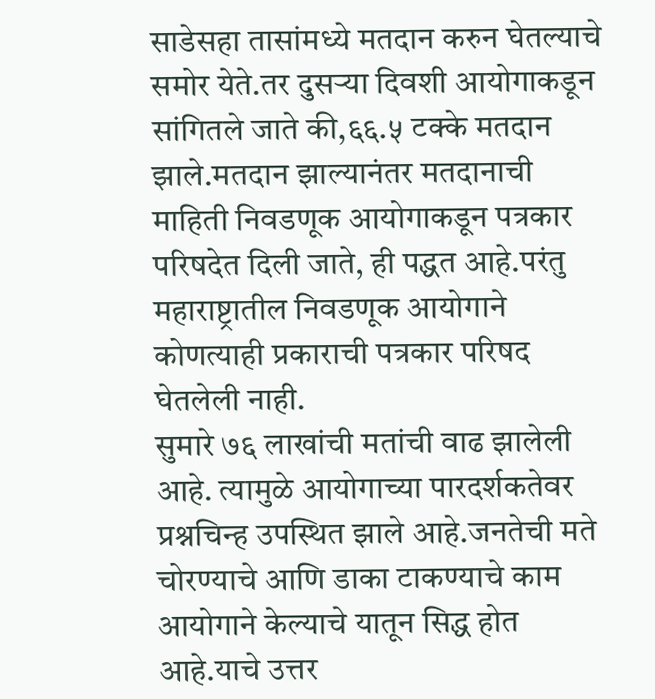साडेसहा तासांमध्ये मतदान करुन घेतल्याचे समोर येते.तर दुसऱ्या दिवशी आयोगाकडून सांगितले जाते की,६६.५ टक्के मतदान झाले.मतदान झाल्यानंतर मतदानाची माहिती निवडणूक आयोगाकडून पत्रकार परिषदेत दिली जाते, ही पद्धत आहे.परंतु महाराष्ट्रातील निवडणूक आयोगाने कोणत्याही प्रकाराची पत्रकार परिषद घेतलेली नाही.
सुमारे ७६ लाखांची मतांची वाढ झालेली आहे. त्यामुळे आयोगाच्या पारदर्शकतेवर प्रश्नचिन्ह उपस्थित झाले आहे.जनतेची मते चोरण्याचे आणि डाका टाकण्याचे काम आयोगाने केल्याचे यातून सिद्ध होत आहे.याचे उत्तर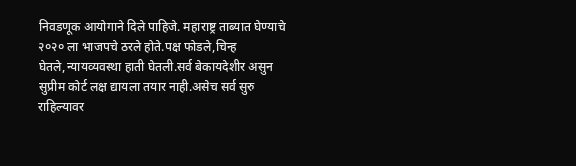निवडणूक आयोगाने दिले पाहिजे. महाराष्ट्र ताब्यात घेण्याचे २०२० ला भाजपचे ठरले होते.पक्ष फोडले,चिन्ह घेतले,न्यायव्यवस्था हाती घेतली.सर्व बेकायदेशीर असुन सुप्रीम कोर्ट लक्ष द्यायला तयार नाही.असेच सर्व सुरु राहिल्यावर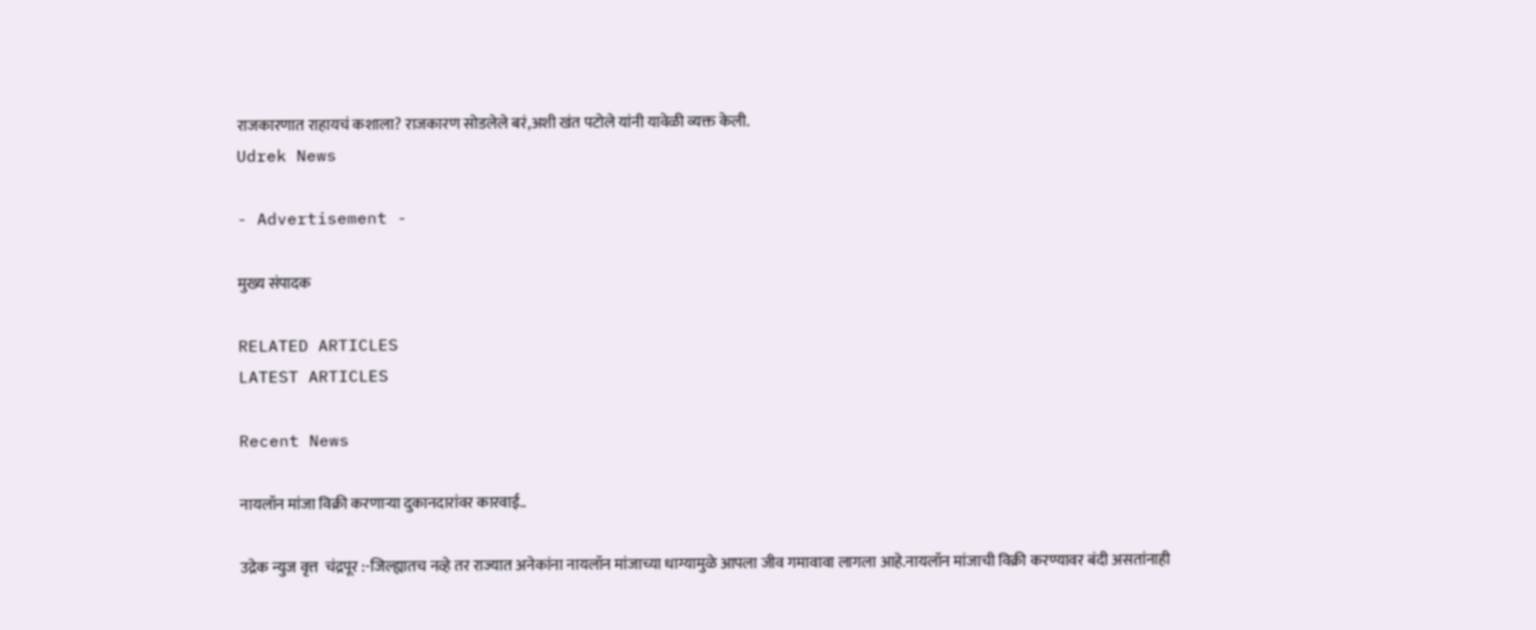राजकारणात राहायचं कशाला? राजकारण सोडलेले बरं,अशी खंत पटोले यांनी यावेळी व्यक्त केली.
Udrek News

- Advertisement -

मुख्य संपादक

RELATED ARTICLES
LATEST ARTICLES

Recent News

नायलॉन मांजा विक्री करणाऱ्या दुकानदारांवर कारवाई..

उद्रेक न्युज वृत्त  चंद्रपूर :-जिल्ह्यातच नव्हे तर राज्यात अनेकांना नायलॉन मांजाच्या धाग्यामुळे आपला जीव गमावावा लागला आहे.नायलॉन मांजाची विक्री करण्यावर बंदी असतांनाही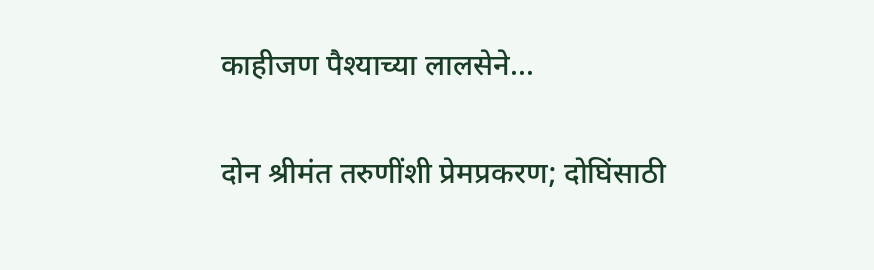काहीजण पैश्याच्या लालसेने...

दोन श्रीमंत तरुणींशी प्रेमप्रकरण; दोघिंसाठी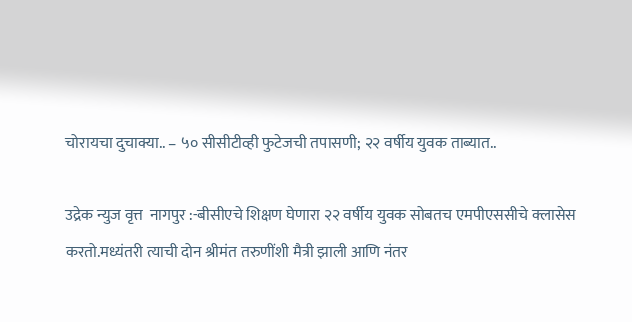चोरायचा दुचाक्या.. – ५० सीसीटीव्ही फुटेजची तपासणी; २२ वर्षीय युवक ताब्यात..

उद्रेक न्युज वृत्त  नागपुर :-बीसीएचे शिक्षण घेणारा २२ वर्षीय युवक सोबतच एमपीएससीचे क्लासेस करतो.मध्यंतरी त्याची दोन श्रीमंत तरुणींशी मैत्री झाली आणि नंतर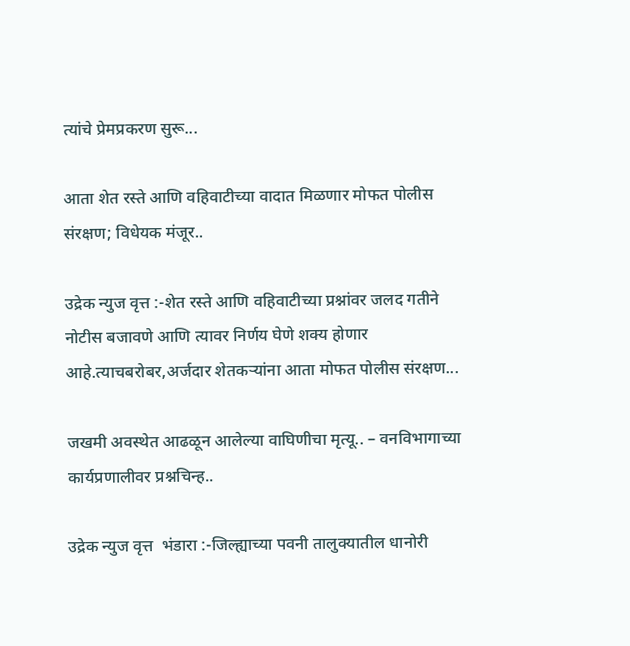त्यांचे प्रेमप्रकरण सुरू...

आता शेत रस्ते आणि वहिवाटीच्या वादात मिळणार मोफत पोलीस संरक्षण; विधेयक मंजूर..

उद्रेक न्युज वृत्त :-शेत रस्ते आणि वहिवाटीच्या प्रश्नांवर जलद गतीने नोटीस बजावणे आणि त्यावर निर्णय घेणे शक्य होणार आहे.त्याचबरोबर,अर्जदार शेतकऱ्यांना आता मोफत पोलीस संरक्षण...

जखमी अवस्थेत आढळून आलेल्या वाघिणीचा मृत्यू.. – वनविभागाच्या कार्यप्रणालीवर प्रश्नचिन्ह..

उद्रेक न्युज वृत्त  भंडारा :-जिल्ह्याच्या पवनी तालुक्यातील धानोरी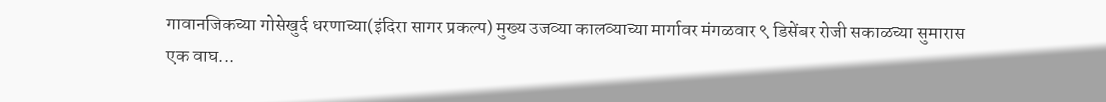गावानजिकच्या गोसेखुर्द धरणाच्या(इंदिरा सागर प्रकल्प) मुख्य उजव्या कालव्याच्या मार्गावर मंगळवार ९ डिसेंबर रोजी सकाळच्या सुमारास एक वाघ...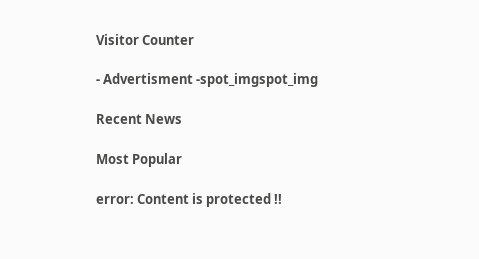Visitor Counter

- Advertisment -spot_imgspot_img

Recent News

Most Popular

error: Content is protected !!